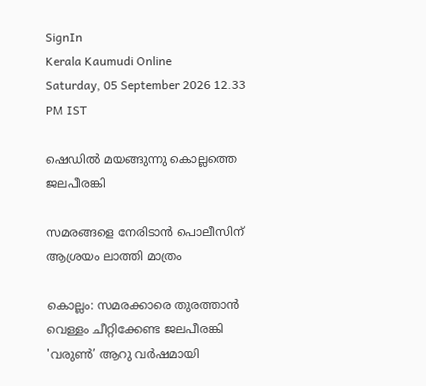SignIn
Kerala Kaumudi Online
Saturday, 05 September 2026 12.33 PM IST

ഷെഡിൽ മയങ്ങുന്നു കൊല്ലത്തെ ജലപീരങ്കി

സമരങ്ങളെ നേരിടാൻ പൊലീസിന് ആശ്രയം ലാത്തി മാത്രം

കൊല്ലം: സമരക്കാരെ തുരത്താൻ വെള്ളം ചീറ്റിക്കേണ്ട ജലപീരങ്കി 'വരുൺ’ ആറു വർഷമായി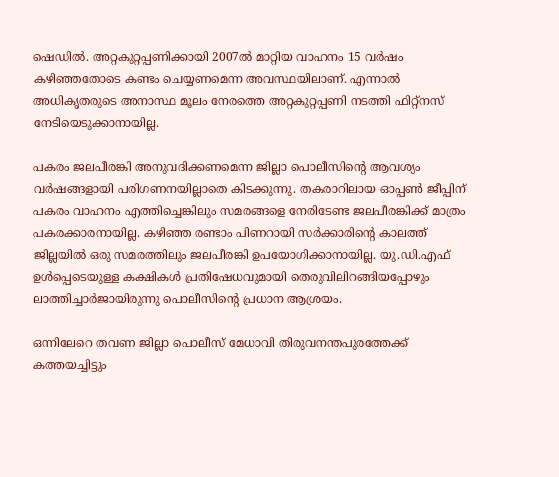ഷെഡിൽ. അറ്റകുറ്റപ്പണിക്കായി 2007ൽ മാറ്റിയ വാഹനം 15 വർഷം കഴിഞ്ഞതോടെ കണ്ടം ചെയ്യണമെന്ന അവസ്ഥയിലാണ്. എന്നാൽ അധികൃതരുടെ അനാസ്ഥ മൂലം നേരത്തെ അറ്റകുറ്റപ്പണി നടത്തി ഫിറ്റ്നസ് നേടിയെടുക്കാനായില്ല.

പകരം ജലപീരങ്കി അനുവദിക്കണമെന്ന ജില്ലാ പൊലീസിന്റെ ആവശ്യം വർഷങ്ങളായി പരിഗണനയില്ലാതെ കിടക്കുന്നു. തകരാറിലായ ഓപ്പൺ ജീപ്പിന് പകരം വാഹനം എത്തിച്ചെങ്കിലും സമരങ്ങളെ നേരിടേണ്ട ജലപീരങ്കിക്ക് മാത്രം പകരക്കാരനായില്ല. കഴിഞ്ഞ രണ്ടാം പിണറായി സർക്കാരിന്റെ കാലത്ത് ജില്ലയിൽ ഒരു സമരത്തിലും ജലപീരങ്കി ഉപയോഗിക്കാനായില്ല. യു.ഡി.എഫ് ഉൾപ്പെടെയുള്ള കക്ഷികൾ പ്രതിഷേധവുമായി തെരുവിലിറങ്ങിയപ്പോഴും ലാത്തിച്ചാർജായിരുന്നു പൊലീസിന്റെ പ്രധാന ആശ്രയം.

ഒന്നിലേറെ തവണ ജില്ലാ പൊലീസ് മേധാവി തിരുവനന്തപുരത്തേക്ക് കത്തയച്ചിട്ടും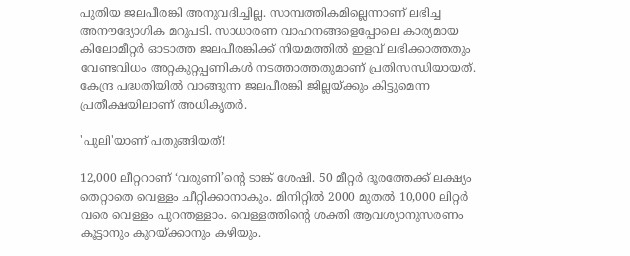പുതിയ ജലപീരങ്കി അനുവദിച്ചില്ല. സാമ്പത്തികമില്ലെന്നാണ് ലഭിച്ച അനൗദ്യോഗിക മറുപടി. സാധാരണ വാഹനങ്ങളെപ്പോലെ കാര്യമായ കിലോമീറ്റർ ഓടാത്ത ജലപീരങ്കിക്ക് നിയമത്തിൽ ഇളവ് ലഭിക്കാത്തതും വേണ്ടവിധം അറ്റകുറ്റപ്പണികൾ നടത്താത്തതുമാണ് പ്രതിസന്ധിയായത്. കേന്ദ്ര പദ്ധതിയിൽ വാങ്ങുന്ന ജലപീരങ്കി ജില്ലയ്ക്കും കിട്ടുമെന്ന പ്രതീക്ഷയിലാണ് അധികൃതർ.

'പുലി'യാണ് പതുങ്ങിയത്!

12,000 ലീറ്ററാണ് ‘വരുണി’ന്റെ ടാങ്ക് ശേഷി. 50 മീറ്റർ ദൂരത്തേക്ക് ലക്ഷ്യം തെറ്റാതെ വെള്ളം ചീറ്റിക്കാനാകും. മിനിറ്റിൽ 2000 മുതൽ 10,000 ലിറ്റർ വരെ വെള്ളം പുറന്തള്ളാം. വെള്ളത്തിന്റെ ശക്തി ആവശ്യാനുസരണം കൂട്ടാനും കുറയ്ക്കാനും കഴിയും.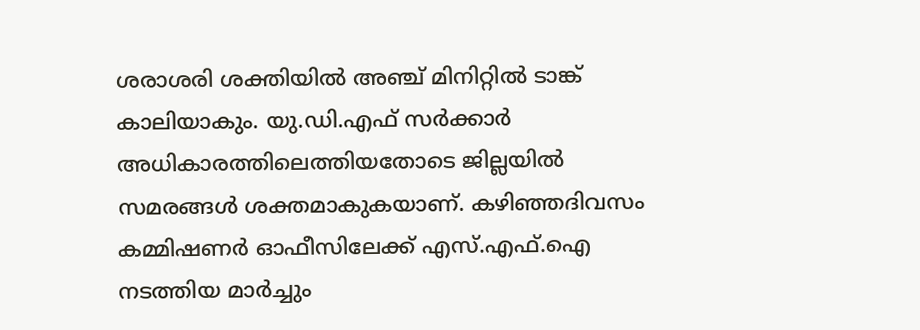ശരാശരി ശക്തിയിൽ അഞ്ച് മിനിറ്റിൽ ടാങ്ക് കാലിയാകും. യു.ഡി.എഫ് സർക്കാർ അധികാരത്തിലെത്തിയതോടെ ജില്ലയിൽ സമരങ്ങൾ ശക്തമാകുകയാണ്. കഴിഞ്ഞദിവസം കമ്മിഷണർ ഓഫീസിലേക്ക് എസ്.എഫ്.ഐ നടത്തിയ മാർച്ചും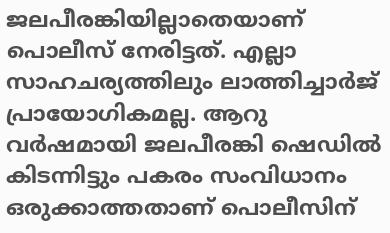ജലപീരങ്കിയില്ലാതെയാണ് പൊലീസ് നേരിട്ടത്. എല്ലാ സാഹചര്യത്തിലും ലാത്തിച്ചാർജ് പ്രായോഗികമല്ല. ആറു വർഷമായി ജലപീരങ്കി ഷെഡിൽ കിടന്നിട്ടും പകരം സംവിധാനം ഒരുക്കാത്തതാണ് പൊലീസിന്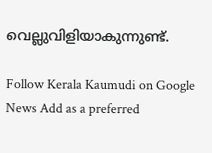വെല്ലുവിളിയാകുന്നുണ്ട്.

Follow Kerala Kaumudi on Google News Add as a preferred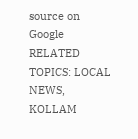source on Google
RELATED TOPICS: LOCAL NEWS, KOLLAM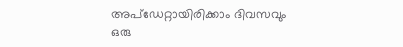അപ്ഡേറ്റായിരിക്കാം ദിവസവും
ഒരു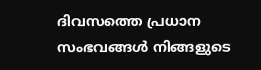ദിവസത്തെ പ്രധാന സംഭവങ്ങൾ നിങ്ങളുടെ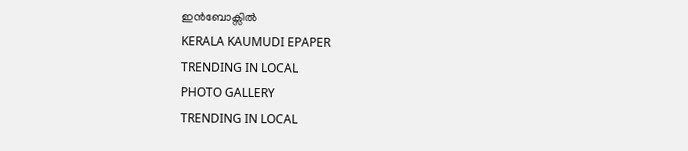ഇൻബോക്സിൽ
KERALA KAUMUDI EPAPER
TRENDING IN LOCAL
PHOTO GALLERY
TRENDING IN LOCAL